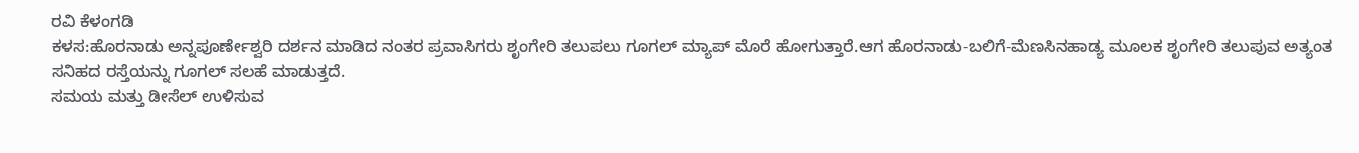ರವಿ ಕೆಳಂಗಡಿ
ಕಳಸ:ಹೊರನಾಡು ಅನ್ನಪೂರ್ಣೇಶ್ವರಿ ದರ್ಶನ ಮಾಡಿದ ನಂತರ ಪ್ರವಾಸಿಗರು ಶೃಂಗೇರಿ ತಲುಪಲು ಗೂಗಲ್ ಮ್ಯಾಪ್ ಮೊರೆ ಹೋಗುತ್ತಾರೆ.ಆಗ ಹೊರನಾಡು-ಬಲಿಗೆ-ಮೆಣಸಿನಹಾಡ್ಯ ಮೂಲಕ ಶೃಂಗೇರಿ ತಲುಪುವ ಅತ್ಯಂತ ಸನಿಹದ ರಸ್ತೆಯನ್ನು ಗೂಗಲ್ ಸಲಹೆ ಮಾಡುತ್ತದೆ.
ಸಮಯ ಮತ್ತು ಡೀಸೆಲ್ ಉಳಿಸುವ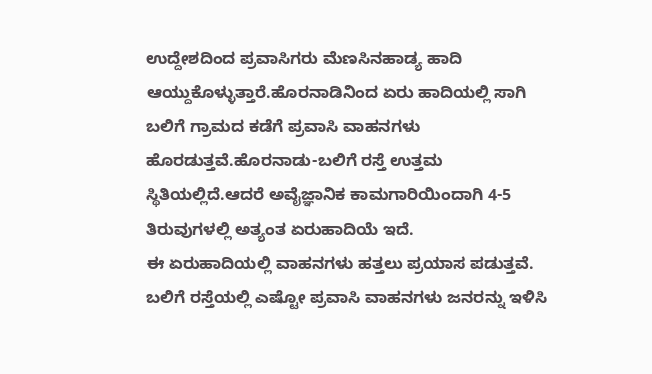ಉದ್ದೇಶದಿಂದ ಪ್ರವಾಸಿಗರು ಮೆಣಸಿನಹಾಡ್ಯ ಹಾದಿ ಆಯ್ದುಕೊಳ್ಳುತ್ತಾರೆ.ಹೊರನಾಡಿನಿಂದ ಏರು ಹಾದಿಯಲ್ಲಿ ಸಾಗಿ ಬಲಿಗೆ ಗ್ರಾಮದ ಕಡೆಗೆ ಪ್ರವಾಸಿ ವಾಹನಗಳು ಹೊರಡುತ್ತವೆ.ಹೊರನಾಡು-ಬಲಿಗೆ ರಸ್ತೆ ಉತ್ತಮ ಸ್ಥಿತಿಯಲ್ಲಿದೆ.ಆದರೆ ಅವೈಜ್ಞಾನಿಕ ಕಾಮಗಾರಿಯಿಂದಾಗಿ 4-5 ತಿರುವುಗಳಲ್ಲಿ ಅತ್ಯಂತ ಏರುಹಾದಿಯೆ ಇದೆ.
ಈ ಏರುಹಾದಿಯಲ್ಲಿ ವಾಹನಗಳು ಹತ್ತಲು ಪ್ರಯಾಸ ಪಡುತ್ತವೆ. ಬಲಿಗೆ ರಸ್ತೆಯಲ್ಲಿ ಎಷ್ಟೋ ಪ್ರವಾಸಿ ವಾಹನಗಳು ಜನರನ್ನು ಇಳಿಸಿ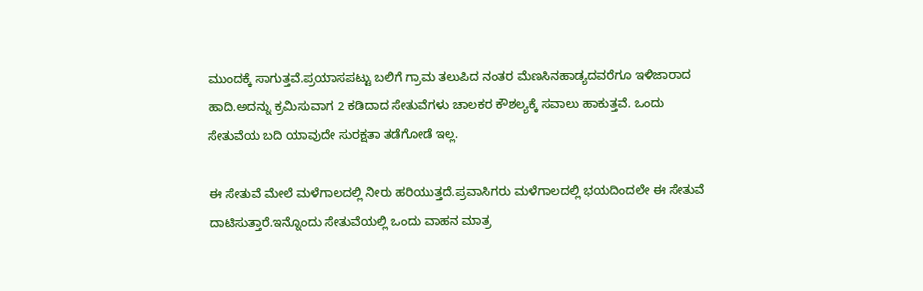ಮುಂದಕ್ಕೆ ಸಾಗುತ್ತವೆ.ಪ್ರಯಾಸಪಟ್ಟು ಬಲಿಗೆ ಗ್ರಾಮ ತಲುಪಿದ ನಂತರ ಮೆಣಸಿನಹಾಡ್ಯದವರೆಗೂ ಇಳಿಜಾರಾದ ಹಾದಿ.ಅದನ್ನು ಕ್ರಮಿಸುವಾಗ 2 ಕಡಿದಾದ ಸೇತುವೆಗಳು ಚಾಲಕರ ಕೌಶಲ್ಯಕ್ಕೆ ಸವಾಲು ಹಾಕುತ್ತವೆ. ಒಂದು ಸೇತುವೆಯ ಬದಿ ಯಾವುದೇ ಸುರಕ್ಷತಾ ತಡೆಗೋಡೆ ಇಲ್ಲ.

ಈ ಸೇತುವೆ ಮೇಲೆ ಮಳೆಗಾಲದಲ್ಲಿ ನೀರು ಹರಿಯುತ್ತದೆ.ಪ್ರವಾಸಿಗರು ಮಳೆಗಾಲದಲ್ಲಿ ಭಯದಿಂದಲೇ ಈ ಸೇತುವೆ ದಾಟಿಸುತ್ತಾರೆ.ಇನ್ನೊಂದು ಸೇತುವೆಯಲ್ಲಿ ಒಂದು ವಾಹನ ಮಾತ್ರ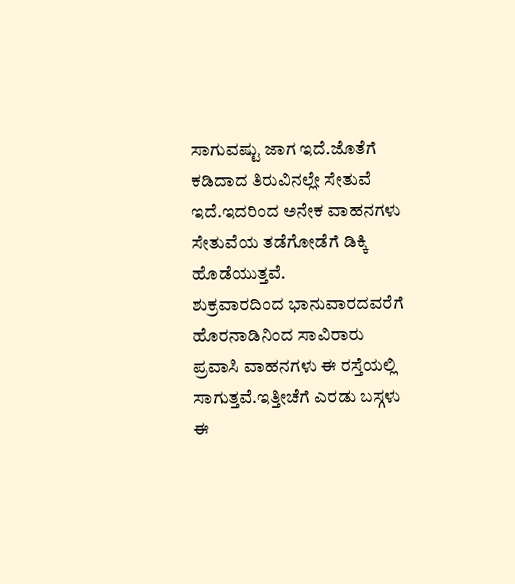ಸಾಗುವಷ್ಟು ಜಾಗ ಇದೆ.ಜೊತೆಗೆ ಕಡಿದಾದ ತಿರುವಿನಲ್ಲೇ ಸೇತುವೆ ಇದೆ.ಇದರಿಂದ ಅನೇಕ ವಾಹನಗಳು ಸೇತುವೆಯ ತಡೆಗೋಡೆಗೆ ಡಿಕ್ಕಿ ಹೊಡೆಯುತ್ತವೆ.
ಶುಕ್ರವಾರದಿಂದ ಭಾನುವಾರದವರೆಗೆ ಹೊರನಾಡಿನಿಂದ ಸಾವಿರಾರು ಪ್ರವಾಸಿ ವಾಹನಗಳು ಈ ರಸ್ತೆಯಲ್ಲಿ ಸಾಗುತ್ತವೆ.ಇತ್ತೀಚೆಗೆ ಎರಡು ಬಸ್ಗಳು ಈ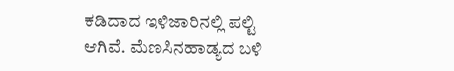ಕಡಿದಾದ ಇಳಿಜಾರಿನಲ್ಲಿ ಪಲ್ಟಿ ಆಗಿವೆ. ಮೆಣಸಿನಹಾಡ್ಯದ ಬಳಿ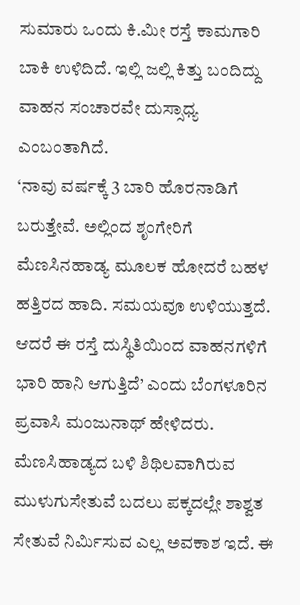ಸುಮಾರು ಒಂದು ಕಿ.ಮೀ ರಸ್ತೆ ಕಾಮಗಾರಿ ಬಾಕಿ ಉಳಿದಿದೆ. ಇಲ್ಲಿ ಜಲ್ಲಿ ಕಿತ್ತು ಬಂದಿದ್ದು ವಾಹನ ಸಂಚಾರವೇ ದುಸ್ಸಾಧ್ಯ ಎಂಬಂತಾಗಿದೆ.
‘ನಾವು ವರ್ಷಕ್ಕೆ 3 ಬಾರಿ ಹೊರನಾಡಿಗೆ ಬರುತ್ತೇವೆ. ಅಲ್ಲಿಂದ ಶೃಂಗೇರಿಗೆ ಮೆಣಸಿನಹಾಡ್ಯ ಮೂಲಕ ಹೋದರೆ ಬಹಳ ಹತ್ತಿರದ ಹಾದಿ. ಸಮಯವೂ ಉಳಿಯುತ್ತದೆ. ಆದರೆ ಈ ರಸ್ತೆ ದುಸ್ಥಿತಿಯಿಂದ ವಾಹನಗಳಿಗೆ ಭಾರಿ ಹಾನಿ ಆಗುತ್ತಿದೆ’ ಎಂದು ಬೆಂಗಳೂರಿನ ಪ್ರವಾಸಿ ಮಂಜುನಾಥ್ ಹೇಳಿದರು.
ಮೆಣಸಿಹಾಡ್ಯದ ಬಳಿ ಶಿಥಿಲವಾಗಿರುವ ಮುಳುಗುಸೇತುವೆ ಬದಲು ಪಕ್ಕದಲ್ಲೇ ಶಾಶ್ವತ ಸೇತುವೆ ನಿರ್ಮಿಸುವ ಎಲ್ಲ ಅವಕಾಶ ಇದೆ. ಈ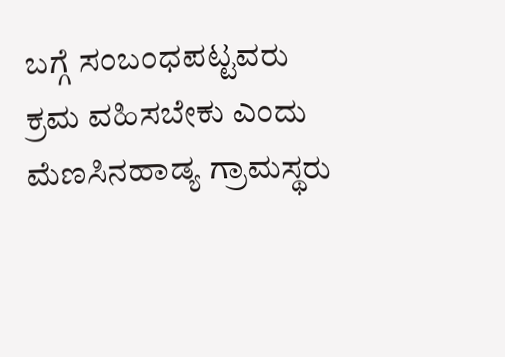ಬಗ್ಗೆ ಸಂಬಂಧಪಟ್ಟವರು ಕ್ರಮ ವಹಿಸಬೇಕು ಎಂದು ಮೆಣಸಿನಹಾಡ್ಯ ಗ್ರಾಮಸ್ಥರು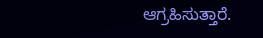ಆಗ್ರಹಿಸುತ್ತಾರೆ.